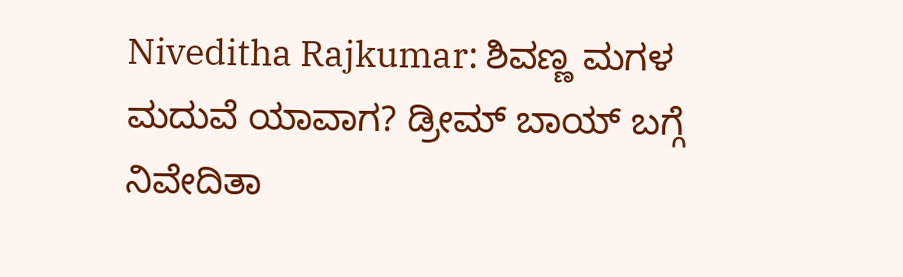Niveditha Rajkumar: ಶಿವಣ್ಣ ಮಗಳ ಮದುವೆ ಯಾವಾಗ? ಡ್ರೀಮ್ ಬಾಯ್ ಬಗ್ಗೆ ನಿವೇದಿತಾ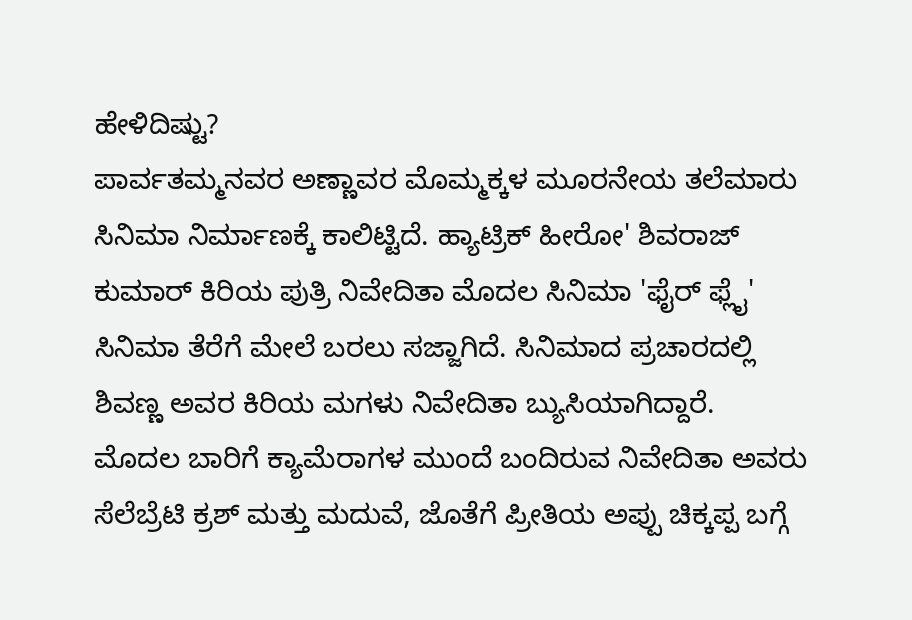ಹೇಳಿದಿಷ್ಟು?
ಪಾರ್ವತಮ್ಮನವರ ಅಣ್ಣಾವರ ಮೊಮ್ಮಕ್ಕಳ ಮೂರನೇಯ ತಲೆಮಾರು ಸಿನಿಮಾ ನಿರ್ಮಾಣಕ್ಕೆ ಕಾಲಿಟ್ಟಿದೆ. ಹ್ಯಾಟ್ರಿಕ್ ಹೀರೋ' ಶಿವರಾಜ್ ಕುಮಾರ್ ಕಿರಿಯ ಪುತ್ರಿ ನಿವೇದಿತಾ ಮೊದಲ ಸಿನಿಮಾ 'ಫೈರ್ ಫ್ಲೈ' ಸಿನಿಮಾ ತೆರೆಗೆ ಮೇಲೆ ಬರಲು ಸಜ್ಜಾಗಿದೆ. ಸಿನಿಮಾದ ಪ್ರಚಾರದಲ್ಲಿ ಶಿವಣ್ಣ ಅವರ ಕಿರಿಯ ಮಗಳು ನಿವೇದಿತಾ ಬ್ಯುಸಿಯಾಗಿದ್ದಾರೆ. ಮೊದಲ ಬಾರಿಗೆ ಕ್ಯಾಮೆರಾಗಳ ಮುಂದೆ ಬಂದಿರುವ ನಿವೇದಿತಾ ಅವರು ಸೆಲೆಬ್ರೆಟಿ ಕ್ರಶ್ ಮತ್ತು ಮದುವೆ, ಜೊತೆಗೆ ಪ್ರೀತಿಯ ಅಪ್ಪು ಚಿಕ್ಕಪ್ಪ ಬಗ್ಗೆ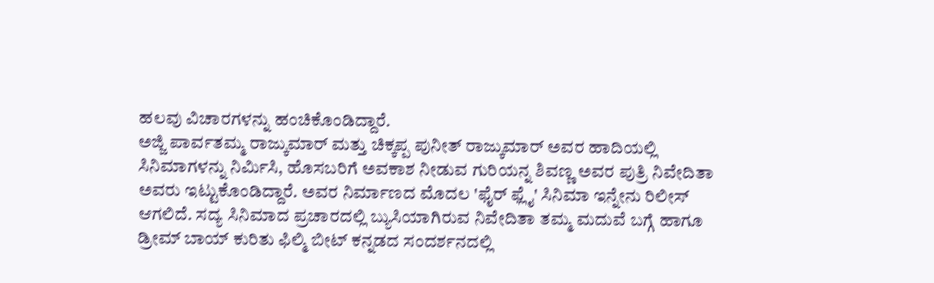ಹಲವು ವಿಚಾರಗಳನ್ನು ಹಂಚಿಕೊಂಡಿದ್ದಾರೆ.
ಅಜ್ಜಿ ಪಾರ್ವತಮ್ಮ ರಾಜ್ಕುಮಾರ್ ಮತ್ತು ಚಿಕ್ಕಪ್ಪ ಪುನೀತ್ ರಾಜ್ಕುಮಾರ್ ಅವರ ಹಾದಿಯಲ್ಲಿ ಸಿನಿಮಾಗಳನ್ನು ನಿರ್ಮಿಸಿ, ಹೊಸಬರಿಗೆ ಅವಕಾಶ ನೀಡುವ ಗುರಿಯನ್ನ ಶಿವಣ್ಣ ಅವರ ಪುತ್ರಿ ನಿವೇದಿತಾ ಅವರು ಇಟ್ಟುಕೊಂಡಿದ್ದಾರೆ. ಅವರ ನಿರ್ಮಾಣದ ಮೊದಲ 'ಫೈರ್ ಫ್ಲೈ' ಸಿನಿಮಾ ಇನ್ನೇನು ರಿಲೀಸ್ ಆಗಲಿದೆ. ಸದ್ಯ ಸಿನಿಮಾದ ಪ್ರಚಾರದಲ್ಲಿ ಬ್ಯುಸಿಯಾಗಿರುವ ನಿವೇದಿತಾ ತಮ್ಮ ಮದುವೆ ಬಗ್ಗೆ ಹಾಗೂ ಡ್ರೀಮ್ ಬಾಯ್ ಕುರಿತು ಫಿಲ್ಮಿ ಬೀಟ್ ಕನ್ನಡದ ಸಂದರ್ಶನದಲ್ಲಿ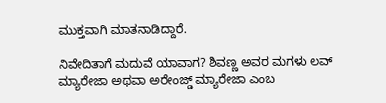ಮುಕ್ತವಾಗಿ ಮಾತನಾಡಿದ್ದಾರೆ.

ನಿವೇದಿತಾಗೆ ಮದುವೆ ಯಾವಾಗ? ಶಿವಣ್ಣ ಅವರ ಮಗಳು ಲವ್ ಮ್ಯಾರೇಜಾ ಅಥವಾ ಅರೇಂಜ್ಡ್ ಮ್ಯಾರೇಜಾ ಎಂಬ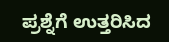ಪ್ರಶ್ನೆಗೆ ಉತ್ತರಿಸಿದ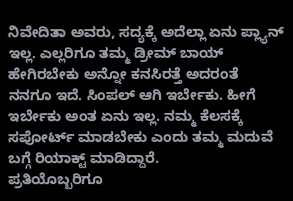ನಿವೇದಿತಾ ಅವರು, ಸದ್ಯಕ್ಕೆ ಅದೆಲ್ಲಾ ಏನು ಪ್ಲ್ಯಾನ್ ಇಲ್ಲ. ಎಲ್ಲರಿಗೂ ತಮ್ಮ ಡ್ರೀಮ್ ಬಾಯ್ ಹೇಗಿರಬೇಕು ಅನ್ನೋ ಕನಸಿರತ್ತೆ ಅದರಂತೆ ನನಗೂ ಇದೆ. ಸಿಂಪಲ್ ಆಗಿ ಇರ್ಬೇಕು. ಹೀಗೆ ಇರ್ಬೇಕು ಅಂತ ಏನು ಇಲ್ಲ. ನಮ್ಮ ಕೆಲಸಕ್ಕೆ ಸಪೋರ್ಟ್ ಮಾಡಬೇಕು ಎಂದು ತಮ್ಮ ಮದುವೆ ಬಗ್ಗೆ ರಿಯಾಕ್ಟ್ ಮಾಡಿದ್ದಾರೆ.
ಪ್ರತಿಯೊಬ್ಬರಿಗೂ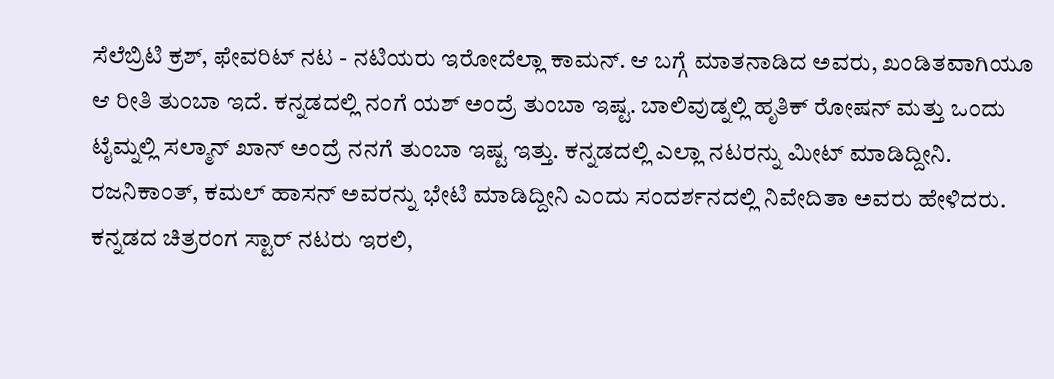ಸೆಲೆಬ್ರಿಟಿ ಕ್ರಶ್, ಫೇವರಿಟ್ ನಟ - ನಟಿಯರು ಇರೋದೆಲ್ಲಾ ಕಾಮನ್. ಆ ಬಗ್ಗೆ ಮಾತನಾಡಿದ ಅವರು, ಖಂಡಿತವಾಗಿಯೂ ಆ ರೀತಿ ತುಂಬಾ ಇದೆ. ಕನ್ನಡದಲ್ಲಿ ನಂಗೆ ಯಶ್ ಅಂದ್ರೆ ತುಂಬಾ ಇಷ್ಟ. ಬಾಲಿವುಡ್ನಲ್ಲಿ ಹೃತಿಕ್ ರೋಷನ್ ಮತ್ತು ಒಂದು ಟೈಮ್ನಲ್ಲಿ ಸಲ್ಮಾನ್ ಖಾನ್ ಅಂದ್ರೆ ನನಗೆ ತುಂಬಾ ಇಷ್ಟ ಇತ್ತು. ಕನ್ನಡದಲ್ಲಿ ಎಲ್ಲಾ ನಟರನ್ನು ಮೀಟ್ ಮಾಡಿದ್ದೀನಿ. ರಜನಿಕಾಂತ್, ಕಮಲ್ ಹಾಸನ್ ಅವರನ್ನು ಭೇಟಿ ಮಾಡಿದ್ದೀನಿ ಎಂದು ಸಂದರ್ಶನದಲ್ಲಿ ನಿವೇದಿತಾ ಅವರು ಹೇಳಿದರು.
ಕನ್ನಡದ ಚಿತ್ರರಂಗ ಸ್ಟಾರ್ ನಟರು ಇರಲಿ,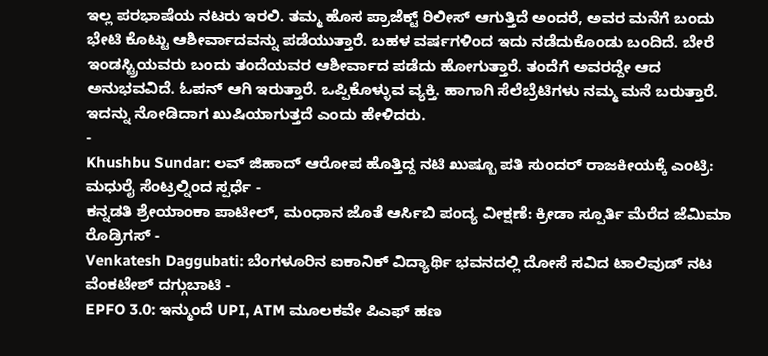ಇಲ್ಲ ಪರಭಾಷೆಯ ನಟರು ಇರಲಿ. ತಮ್ಮ ಹೊಸ ಪ್ರಾಜೆಕ್ಟ್ ರಿಲೀಸ್ ಆಗುತ್ತಿದೆ ಅಂದರೆ, ಅವರ ಮನೆಗೆ ಬಂದು ಭೇಟಿ ಕೊಟ್ಟು ಆಶೀರ್ವಾದವನ್ನು ಪಡೆಯುತ್ತಾರೆ. ಬಹಳ ವರ್ಷಗಳಿಂದ ಇದು ನಡೆದುಕೊಂಡು ಬಂದಿದೆ. ಬೇರೆ ಇಂಡಸ್ಟ್ರಿಯವರು ಬಂದು ತಂದೆಯವರ ಆಶೀರ್ವಾದ ಪಡೆದು ಹೋಗುತ್ತಾರೆ. ತಂದೆಗೆ ಅವರದ್ದೇ ಆದ ಅನುಭವವಿದೆ. ಓಪನ್ ಆಗಿ ಇರುತ್ತಾರೆ. ಒಪ್ಪಿಕೊಳ್ಳುವ ವ್ಯಕ್ತಿ. ಹಾಗಾಗಿ ಸೆಲೆಬ್ರೆಟಿಗಳು ನಮ್ಮ ಮನೆ ಬರುತ್ತಾರೆ. ಇದನ್ನು ನೋಡಿದಾಗ ಖುಷಿಯಾಗುತ್ತದೆ ಎಂದು ಹೇಳಿದರು.
-
Khushbu Sundar: ಲವ್ ಜಿಹಾದ್ ಆರೋಪ ಹೊತ್ತಿದ್ದ ನಟಿ ಖುಷ್ಬೂ ಪತಿ ಸುಂದರ್ ರಾಜಕೀಯಕ್ಕೆ ಎಂಟ್ರಿ: ಮಧುರೈ ಸೆಂಟ್ರಲ್ನಿಂದ ಸ್ಪರ್ಧೆ -
ಕನ್ನಡತಿ ಶ್ರೇಯಾಂಕಾ ಪಾಟೀಲ್, ಮಂಧಾನ ಜೊತೆ ಆರ್ಸಿಬಿ ಪಂದ್ಯ ವೀಕ್ಷಣೆ: ಕ್ರೀಡಾ ಸ್ಪೂರ್ತಿ ಮೆರೆದ ಜೆಮಿಮಾ ರೊಡ್ರಿಗಸ್ -
Venkatesh Daggubati: ಬೆಂಗಳೂರಿನ ಐಕಾನಿಕ್ ವಿದ್ಯಾರ್ಥಿ ಭವನದಲ್ಲಿ ದೋಸೆ ಸವಿದ ಟಾಲಿವುಡ್ ನಟ ವೆಂಕಟೇಶ್ ದಗ್ಗುಬಾಟಿ -
EPFO 3.0: ಇನ್ಮುಂದೆ UPI, ATM ಮೂಲಕವೇ ಪಿಎಫ್ ಹಣ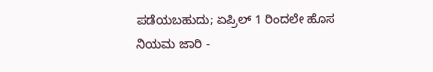ಪಡೆಯಬಹುದು; ಏಪ್ರಿಲ್ 1 ರಿಂದಲೇ ಹೊಸ ನಿಯಮ ಜಾರಿ -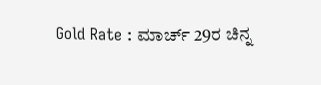Gold Rate : ಮಾರ್ಚ್ 29ರ ಚಿನ್ನ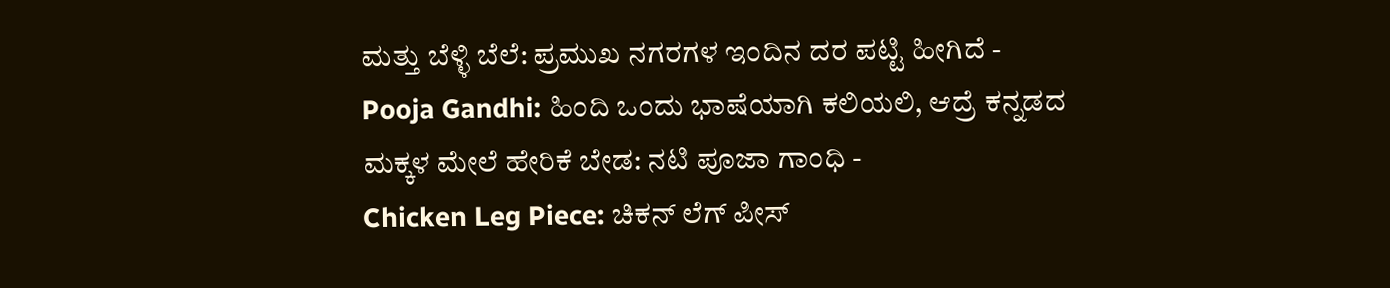ಮತ್ತು ಬೆಳ್ಳಿ ಬೆಲೆ: ಪ್ರಮುಖ ನಗರಗಳ ಇಂದಿನ ದರ ಪಟ್ಟಿ ಹೀಗಿದೆ -
Pooja Gandhi: ಹಿಂದಿ ಒಂದು ಭಾಷೆಯಾಗಿ ಕಲಿಯಲಿ, ಆದ್ರೆ ಕನ್ನಡದ ಮಕ್ಕಳ ಮೇಲೆ ಹೇರಿಕೆ ಬೇಡ: ನಟಿ ಪೂಜಾ ಗಾಂಧಿ -
Chicken Leg Piece: ಚಿಕನ್ ಲೆಗ್ ಪೀಸ್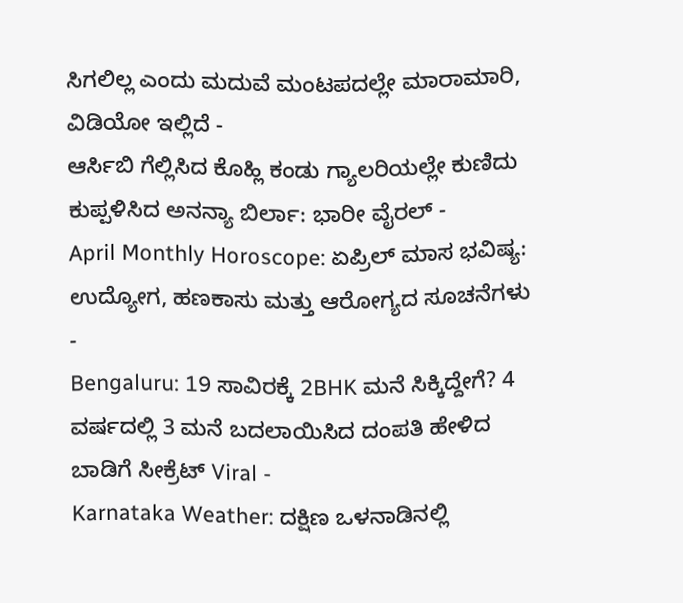ಸಿಗಲಿಲ್ಲ ಎಂದು ಮದುವೆ ಮಂಟಪದಲ್ಲೇ ಮಾರಾಮಾರಿ, ವಿಡಿಯೋ ಇಲ್ಲಿದೆ -
ಆರ್ಸಿಬಿ ಗೆಲ್ಲಿಸಿದ ಕೊಹ್ಲಿ ಕಂಡು ಗ್ಯಾಲರಿಯಲ್ಲೇ ಕುಣಿದು ಕುಪ್ಪಳಿಸಿದ ಅನನ್ಯಾ ಬಿರ್ಲಾ: ಭಾರೀ ವೈರಲ್ -
April Monthly Horoscope: ಏಪ್ರಿಲ್ ಮಾಸ ಭವಿಷ್ಯ: ಉದ್ಯೋಗ, ಹಣಕಾಸು ಮತ್ತು ಆರೋಗ್ಯದ ಸೂಚನೆಗಳು -
Bengaluru: 19 ಸಾವಿರಕ್ಕೆ 2BHK ಮನೆ ಸಿಕ್ಕಿದ್ದೇಗೆ? 4 ವರ್ಷದಲ್ಲಿ 3 ಮನೆ ಬದಲಾಯಿಸಿದ ದಂಪತಿ ಹೇಳಿದ ಬಾಡಿಗೆ ಸೀಕ್ರೆಟ್ Viral -
Karnataka Weather: ದಕ್ಷಿಣ ಒಳನಾಡಿನಲ್ಲಿ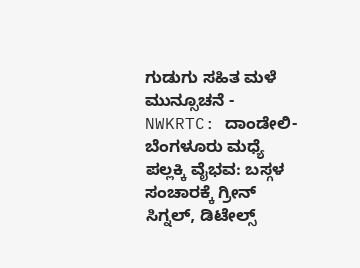ಗುಡುಗು ಸಹಿತ ಮಳೆ ಮುನ್ಸೂಚನೆ -
NWKRTC: ದಾಂಡೇಲಿ-ಬೆಂಗಳೂರು ಮಧ್ಯೆ ಪಲ್ಲಕ್ಕಿ ವೈಭವ: ಬಸ್ಗಳ ಸಂಚಾರಕ್ಕೆ ಗ್ರೀನ್ ಸಿಗ್ನಲ್, ಡಿಟೇಲ್ಸ್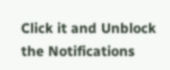Click it and Unblock the Notifications